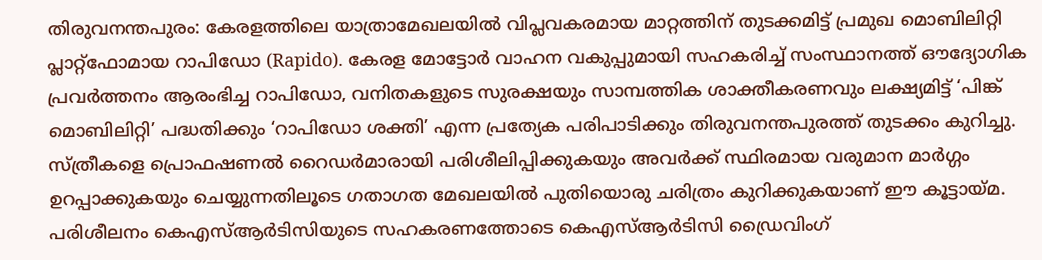തിരുവനന്തപുരം: കേരളത്തിലെ യാത്രാമേഖലയിൽ വിപ്ലവകരമായ മാറ്റത്തിന് തുടക്കമിട്ട് പ്രമുഖ മൊബിലിറ്റി പ്ലാറ്റ്ഫോമായ റാപിഡോ (Rapido). കേരള മോട്ടോർ വാഹന വകുപ്പുമായി സഹകരിച്ച് സംസ്ഥാനത്ത് ഔദ്യോഗിക പ്രവർത്തനം ആരംഭിച്ച റാപിഡോ, വനിതകളുടെ സുരക്ഷയും സാമ്പത്തിക ശാക്തീകരണവും ലക്ഷ്യമിട്ട് ‘പിങ്ക് മൊബിലിറ്റി’ പദ്ധതിക്കും ‘റാപിഡോ ശക്തി’ എന്ന പ്രത്യേക പരിപാടിക്കും തിരുവനന്തപുരത്ത് തുടക്കം കുറിച്ചു.
സ്ത്രീകളെ പ്രൊഫഷണൽ റൈഡർമാരായി പരിശീലിപ്പിക്കുകയും അവർക്ക് സ്ഥിരമായ വരുമാന മാർഗ്ഗം ഉറപ്പാക്കുകയും ചെയ്യുന്നതിലൂടെ ഗതാഗത മേഖലയിൽ പുതിയൊരു ചരിത്രം കുറിക്കുകയാണ് ഈ കൂട്ടായ്മ. പരിശീലനം കെഎസ്ആർടിസിയുടെ സഹകരണത്തോടെ കെഎസ്ആർടിസി ഡ്രൈവിംഗ്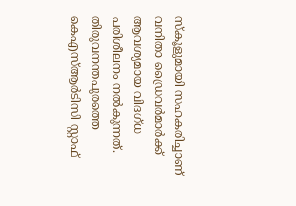സ്കൂളുമായി സഹകരിച്ചാണ് വനിതാ ഡ്രൈവർമാർക്ക് ആവശ്യമായ വിദഗ്ധ പരിശീലനം നൽകുന്നത്. തിരുവനന്തപുരത്തെ കെഎസ്ആർടിസി സ്റ്റാഫ്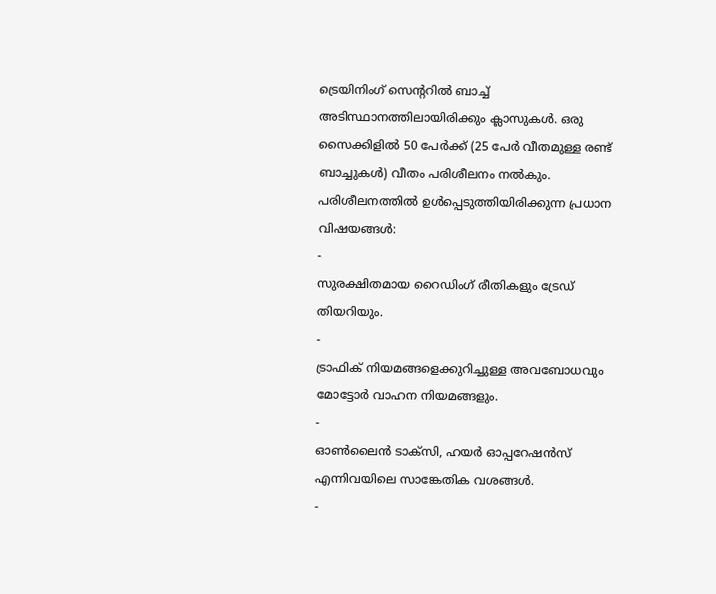ട്രെയിനിംഗ് സെന്ററിൽ ബാച്ച് അടിസ്ഥാനത്തിലായിരിക്കും ക്ലാസുകൾ. ഒരു സൈക്കിളിൽ 50 പേർക്ക് (25 പേർ വീതമുള്ള രണ്ട് ബാച്ചുകൾ) വീതം പരിശീലനം നൽകും.
പരിശീലനത്തിൽ ഉൾപ്പെടുത്തിയിരിക്കുന്ന പ്രധാന വിഷയങ്ങൾ:
-
സുരക്ഷിതമായ റൈഡിംഗ് രീതികളും ട്രേഡ് തിയറിയും.
-
ട്രാഫിക് നിയമങ്ങളെക്കുറിച്ചുള്ള അവബോധവും മോട്ടോർ വാഹന നിയമങ്ങളും.
-
ഓൺലൈൻ ടാക്സി, ഹയർ ഓപ്പറേഷൻസ് എന്നിവയിലെ സാങ്കേതിക വശങ്ങൾ.
-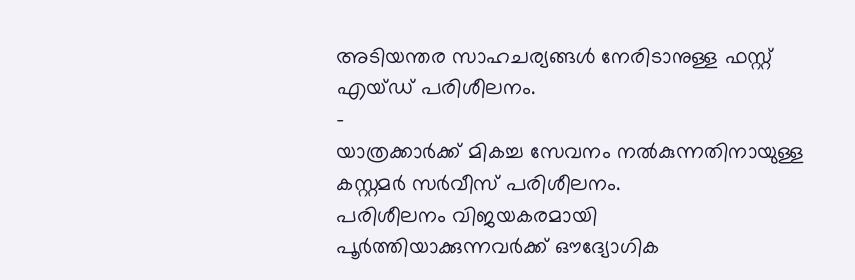അടിയന്തര സാഹചര്യങ്ങൾ നേരിടാനുള്ള ഫസ്റ്റ് എയ്ഡ് പരിശീലനം.
-
യാത്രക്കാർക്ക് മികച്ച സേവനം നൽകുന്നതിനായുള്ള കസ്റ്റമർ സർവീസ് പരിശീലനം.
പരിശീലനം വിജയകരമായി പൂർത്തിയാക്കുന്നവർക്ക് ഔദ്യോഗിക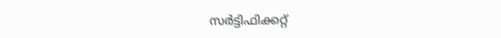സർട്ടിഫിക്കറ്റ്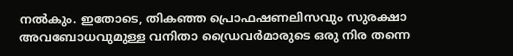നൽകും. ഇതോടെ, തികഞ്ഞ പ്രൊഫഷണലിസവും സുരക്ഷാ അവബോധവുമുള്ള വനിതാ ഡ്രൈവർമാരുടെ ഒരു നിര തന്നെ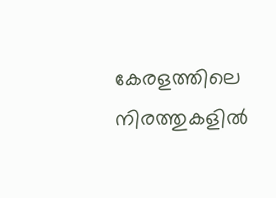കേരളത്തിലെ നിരത്തുകളിൽ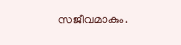സജീവമാകും.